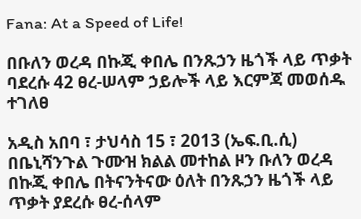Fana: At a Speed of Life!

በቡለን ወረዳ በኩጂ ቀበሌ በንጹኃን ዜጎች ላይ ጥቃት ባደረሱ 42 ፀረ-ሠላም ኃይሎች ላይ እርምጃ መወሰዱ ተገለፀ

አዲስ አበባ ፣ ታህሳስ 15 ፣ 2013 (ኤፍ.ቢ.ሲ) በቤኒሻንጉል ጉሙዝ ክልል መተከል ዞን ቡለን ወረዳ በኩጂ ቀበሌ በትናንትናው ዕለት በንጹኃን ዜጎች ላይ ጥቃት ያደረሱ ፀረ-ሰላም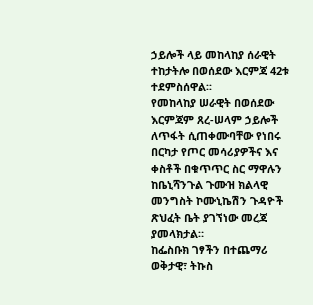ኃይሎች ላይ መከላከያ ሰራዊት ተከታትሎ በወሰደው እርምጃ 42ቱ ተደምስሰዋል፡፡
የመከላከያ ሠራዊት በወሰደው እርምጃም ጸረ-ሠላም ኃይሎች ለጥፋት ሲጠቀሙባቸው የነበሩ በርካታ የጦር መሳሪያዎችና እና ቀስቶች በቁጥጥር ስር ማዋሉን ከቤኒሻንጉል ጉሙዝ ክልላዊ መንግስት ኮሙኒኬሽን ጉዳዮች ጽህፈት ቤት ያገኘነው መረጃ ያመላክታል።
ከፌስቡክ ገፃችን በተጨማሪ ወቅታዊ፣ ትኩስ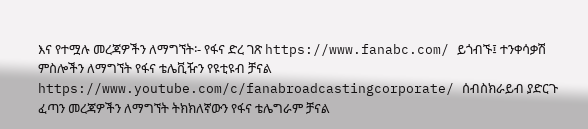እና የተሟሉ መረጃዎችን ለማግኘት፡- የፋና ድረ ገጽ https://www.fanabc.com/ ይጎብኙ፤ ተንቀሳቃሽ ምስሎችን ለማግኘት የፋና ቴሌቪዥን የዩቲዩብ ቻናል https://www.youtube.com/c/fanabroadcastingcorporate/ ሰብስክራይብ ያድርጉ ፈጣን መረጃዎችን ለማግኘት ትክክለኛውን የፋና ቴሌግራም ቻናል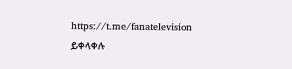https://t.me/fanatelevision ይቀላቀሉ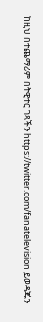ከዚህ በተጨማሪም በትዊተር ገጻችን https://twitter.com/fanatelevision ይወዳጁን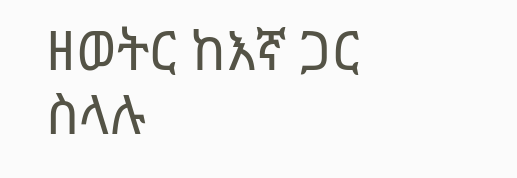ዘወትር ከእኛ ጋር ስላሉ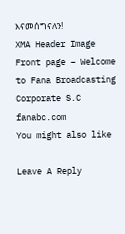እናመሰግናለን!
XMA Header Image
Front page – Welcome to Fana Broadcasting Corporate S.C
fanabc.com
You might also like

Leave A Reply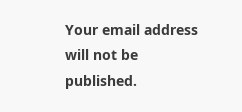Your email address will not be published.